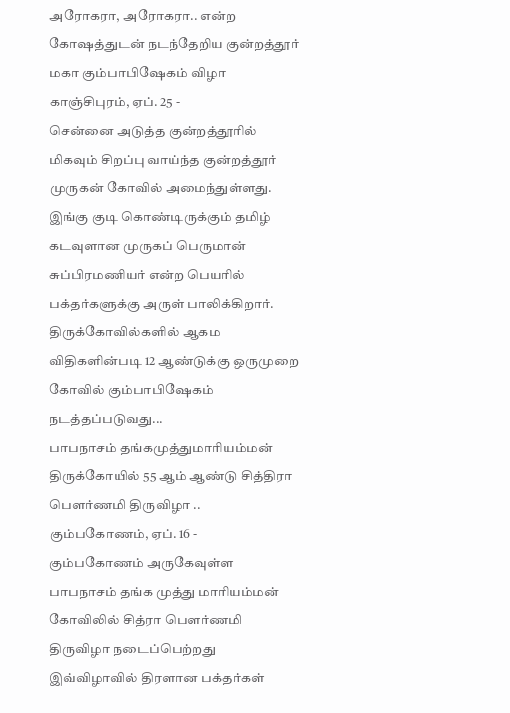அரோகரா, அரோகரா.. என்ற கோஷத்துடன் நடந்தேறிய குன்றத்தூர் மகா கும்பாபிஷேகம் விழா
காஞ்சிபுரம், ஏப். 25 -
சென்னை அடுத்த குன்றத்தூரில் மிகவும் சிறப்பு வாய்ந்த குன்றத்தூர் முருகன் கோவில் அமைந்துள்ளது. இங்கு குடி கொண்டிருக்கும் தமிழ் கடவுளான முருகப் பெருமான் சுப்பிரமணியர் என்ற பெயரில் பக்தர்களுக்கு அருள் பாலிக்கிறார்.
திருக்கோவில்களில் ஆகம விதிகளின்படி 12 ஆண்டுக்கு ஒருமுறை கோவில் கும்பாபிஷேகம் நடத்தப்படுவது...
பாபநாசம் தங்கமுத்துமாரியம்மன் திருக்கோயில் 55 ஆம் ஆண்டு சித்திரா பௌர்ணமி திருவிழா ..
கும்பகோணம், ஏப். 16 -
கும்பகோணம் அருகேவுள்ள பாபநாசம் தங்க முத்து மாரியம்மன் கோவிலில் சித்ரா பௌர்ணமி திருவிழா நடைப்பெற்றது இவ்விழாவில் திரளான பக்தர்கள்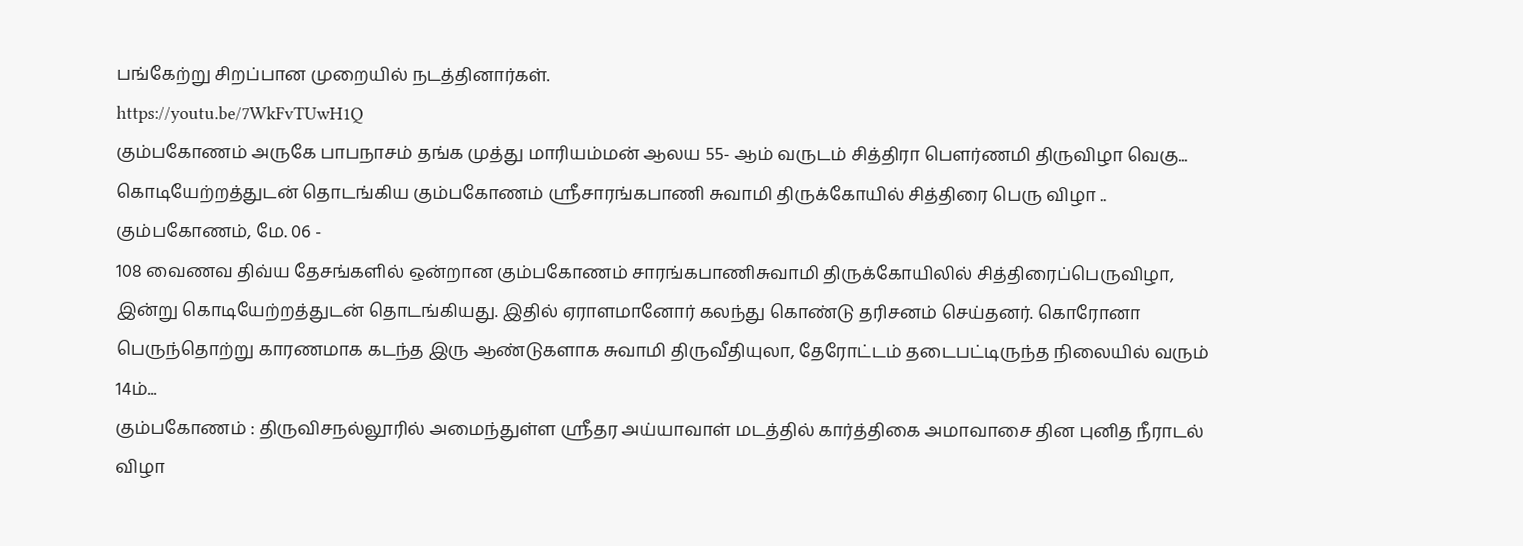பங்கேற்று சிறப்பான முறையில் நடத்தினார்கள்.
https://youtu.be/7WkFvTUwH1Q
கும்பகோணம் அருகே பாபநாசம் தங்க முத்து மாரியம்மன் ஆலய 55- ஆம் வருடம் சித்திரா பௌர்ணமி திருவிழா வெகு...
கொடியேற்றத்துடன் தொடங்கிய கும்பகோணம் ஸ்ரீசாரங்கபாணி சுவாமி திருக்கோயில் சித்திரை பெரு விழா ..
கும்பகோணம், மே. 06 -
108 வைணவ திவ்ய தேசங்களில் ஒன்றான கும்பகோணம் சாரங்கபாணிசுவாமி திருக்கோயிலில் சித்திரைப்பெருவிழா, இன்று கொடியேற்றத்துடன் தொடங்கியது. இதில் ஏராளமானோர் கலந்து கொண்டு தரிசனம் செய்தனர். கொரோனா பெருந்தொற்று காரணமாக கடந்த இரு ஆண்டுகளாக சுவாமி திருவீதியுலா, தேரோட்டம் தடைபட்டிருந்த நிலையில் வரும் 14ம்...
கும்பகோணம் : திருவிசநல்லூரில் அமைந்துள்ள ஸ்ரீதர அய்யாவாள் மடத்தில் கார்த்திகை அமாவாசை தின புனித நீராடல் விழா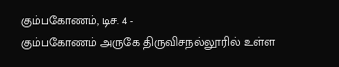கும்பகோணம், டிச. 4 -
கும்பகோணம் அருகே திருவிசநல்லூரில் உள்ள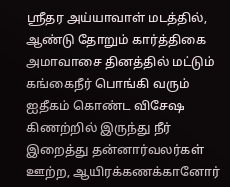ஸ்ரீதர அய்யாவாள் மடத்தில், ஆண்டு தோறும் கார்த்திகை அமாவாசை தினத்தில் மட்டும் கங்கைநீர் பொங்கி வரும் ஐதீகம் கொண்ட விசேஷ கிணற்றில் இருந்து நீர் இறைத்து தன்னார்வலர்கள் ஊற்ற, ஆயிரக்கணக்கானோர்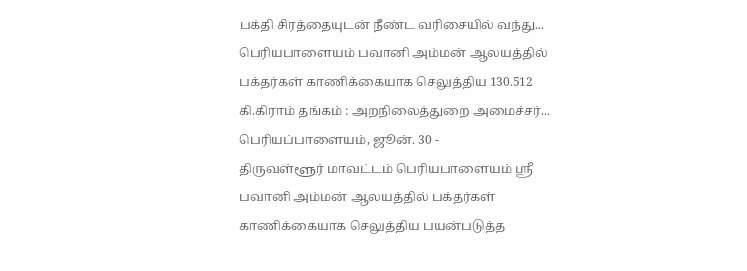பக்தி சிரத்தையுடன் நீண்ட வரிசையில் வந்து...
பெரியபாளையம் பவானி அம்மன் ஆலயத்தில் பக்தர்கள் காணிக்கையாக செலுத்திய 130.512 கி.கிராம் தங்கம் : அறநிலைத்துறை அமைச்சர்...
பெரியப்பாளையம், ஜூன். 30 -
திருவள்ளூர் மாவட்டம் பெரியபாளையம் ஸ்ரீ பவானி அம்மன் ஆலயத்தில் பக்தர்கள் காணிக்கையாக செலுத்திய பயன்படுத்த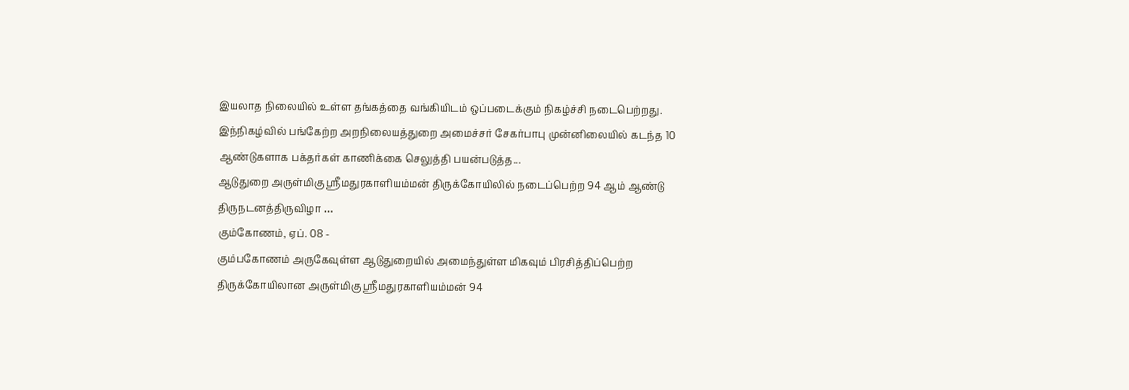இயலாத நிலையில் உள்ள தங்கத்தை வங்கியிடம் ஒப்படைக்கும் நிகழ்ச்சி நடைபெற்றது.
இந்நிகழ்வில் பங்கேற்ற அறநிலையத்துறை அமைச்சர் சேகர்பாபு முன்னிலையில் கடந்த 10 ஆண்டுகளாக பக்தர்கள் காணிக்கை செலுத்தி பயன்படுத்த...
ஆடுதுறை அருள்மிகு ஸ்ரீமதுரகாளியம்மன் திருக்கோயிலில் நடைப்பெற்ற 94 ஆம் ஆண்டு திருநடனத்திருவிழா …
கும்கோணம், ஏப். 08 -
கும்பகோணம் அருகேவுள்ள ஆடுதுறையில் அமைந்துள்ள மிகவும் பிரசித்திப்பெற்ற திருக்கோயிலான அருள்மிகு ஸ்ரீமதுரகாளியம்மன் 94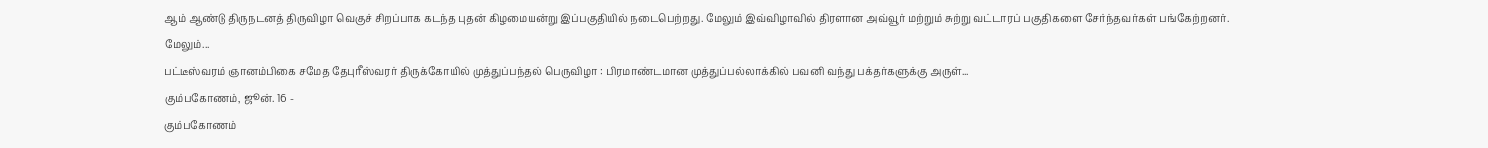ஆம் ஆண்டு திருநடனத் திருவிழா வெகுச் சிறப்பாக கடந்த புதன் கிழமையன்று இப்பகுதியில் நடைபெற்றது. மேலும் இவ்விழாவில் திரளான அவ்வூர் மற்றும் சுற்று வட்டாரப் பகுதிகளை சேர்ந்தவர்கள் பங்கேற்றனர்.
மேலும்...
பட்டீஸ்வரம் ஞானம்பிகை சமேத தேபுரீஸ்வரர் திருக்கோயில் முத்துப்பந்தல் பெருவிழா : பிரமாண்டமான முத்துப்பல்லாக்கில் பவனி வந்து பக்தர்களுக்கு அருள்...
கும்பகோணம், ஜூன். 16 -
கும்பகோணம்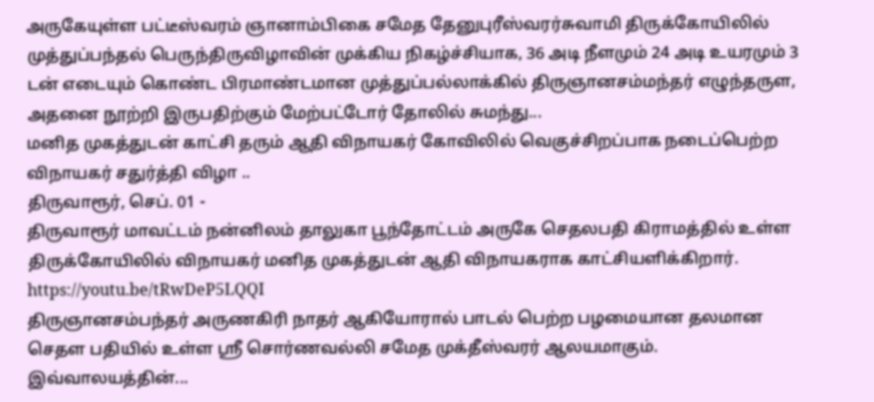அருகேயுள்ள பட்டீஸ்வரம் ஞானாம்பிகை சமேத தேனுபுரீஸ்வரர்சுவாமி திருக்கோயிலில் முத்துப்பந்தல் பெருந்திருவிழாவின் முக்கிய நிகழ்ச்சியாக, 36 அடி நீளமும் 24 அடி உயரமும் 3 டன் எடையும் கொண்ட பிரமாண்டமான முத்துப்பல்லாக்கில் திருஞானசம்மந்தர் எழுந்தருள, அதனை நூற்றி இருபதிற்கும் மேற்பட்டோர் தோலில் சுமந்து...
மனித முகத்துடன் காட்சி தரும் ஆதி விநாயகர் கோவிலில் வெகுச்சிறப்பாக நடைப்பெற்ற விநாயகர் சதுர்த்தி விழா ..
திருவாரூர், செப். 01 -
திருவாரூர் மாவட்டம் நன்னிலம் தாலுகா பூந்தோட்டம் அருகே செதலபதி கிராமத்தில் உள்ள திருக்கோயிலில் விநாயகர் மனித முகத்துடன் ஆதி விநாயகராக காட்சியளிக்கிறார்.
https://youtu.be/tRwDeP5LQQI
திருஞானசம்பந்தர் அருணகிரி நாதர் ஆகியோரால் பாடல் பெற்ற பழமையான தலமான செதள பதியில் உள்ள ஸ்ரீ சொர்ணவல்லி சமேத முக்தீஸ்வரர் ஆலயமாகும்.
இவ்வாலயத்தின்...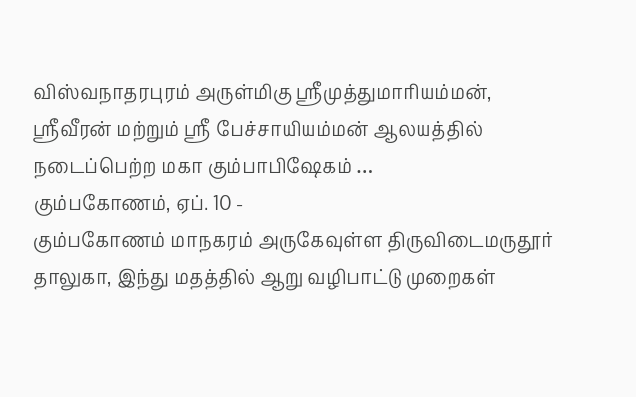விஸ்வநாதரபுரம் அருள்மிகு ஸ்ரீமுத்துமாரியம்மன், ஸ்ரீவீரன் மற்றும் ஸ்ரீ பேச்சாயியம்மன் ஆலயத்தில் நடைப்பெற்ற மகா கும்பாபிஷேகம் …
கும்பகோணம், ஏப். 10 -
கும்பகோணம் மாநகரம் அருகேவுள்ள திருவிடைமருதூர் தாலுகா, இந்து மதத்தில் ஆறு வழிபாட்டு முறைகள்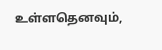உள்ளதெனவும்,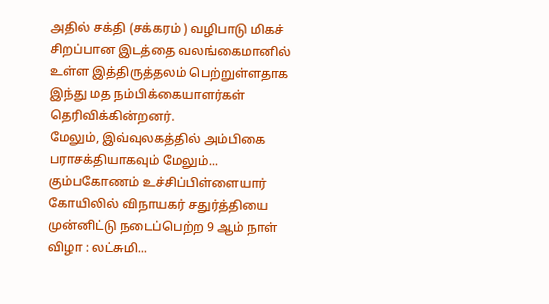அதில் சக்தி (சக்கரம் ) வழிபாடு மிகச் சிறப்பான இடத்தை வலங்கைமானில் உள்ள இத்திருத்தலம் பெற்றுள்ளதாக இந்து மத நம்பிக்கையாளர்கள் தெரிவிக்கின்றனர்.
மேலும், இவ்வுலகத்தில் அம்பிகை பராசக்தியாகவும் மேலும்...
கும்பகோணம் உச்சிப்பிள்ளையார் கோயிலில் விநாயகர் சதுர்த்தியை முன்னிட்டு நடைப்பெற்ற 9 ஆம் நாள் விழா : லட்சுமி...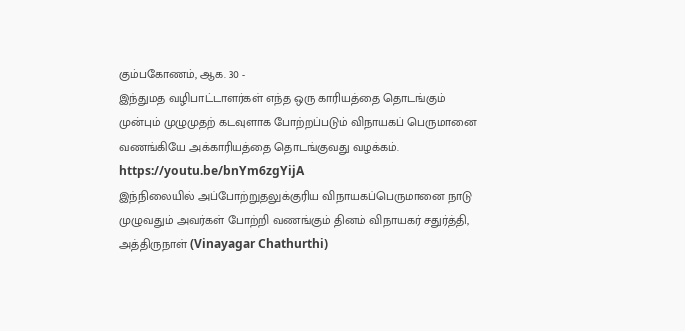கும்பகோணம், ஆக. 30 -
இந்துமத வழிபாட்டாளர்கள் எந்த ஒரு காரியத்தை தொடங்கும் முன்பும் முழுமுதற் கடவுளாக போற்றப்படும் விநாயகப் பெருமானை வணங்கியே அக்காரியத்தை தொடங்குவது வழக்கம்.
https://youtu.be/bnYm6zgYijA
இந்நிலையில் அப்போற்றுதலுக்குரிய விநாயகப்பெருமானை நாடு முழுவதும் அவர்கள் போற்றி வணங்கும் தினம் விநாயகர் சதுர்த்தி, அத்திருநாள் (Vinayagar Chathurthi)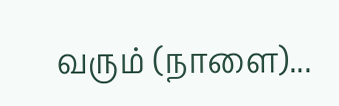வரும் (நாளை)...